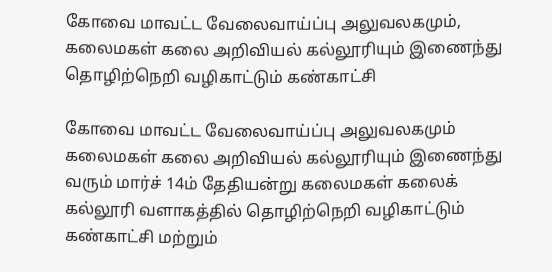கோவை மாவட்ட வேலைவாய்ப்பு அலுவலகமும், கலைமகள் கலை அறிவியல் கல்லூரியும் இணைந்து தொழிற்நெறி வழிகாட்டும் கண்காட்சி

கோவை மாவட்ட வேலைவாய்ப்பு அலுவலகமும் கலைமகள் கலை அறிவியல் கல்லூரியும் இணைந்து வரும் மார்ச் 14ம் தேதியன்று கலைமகள் கலைக் கல்லூரி வளாகத்தில் தொழிற்நெறி வழிகாட்டும் கண்காட்சி மற்றும்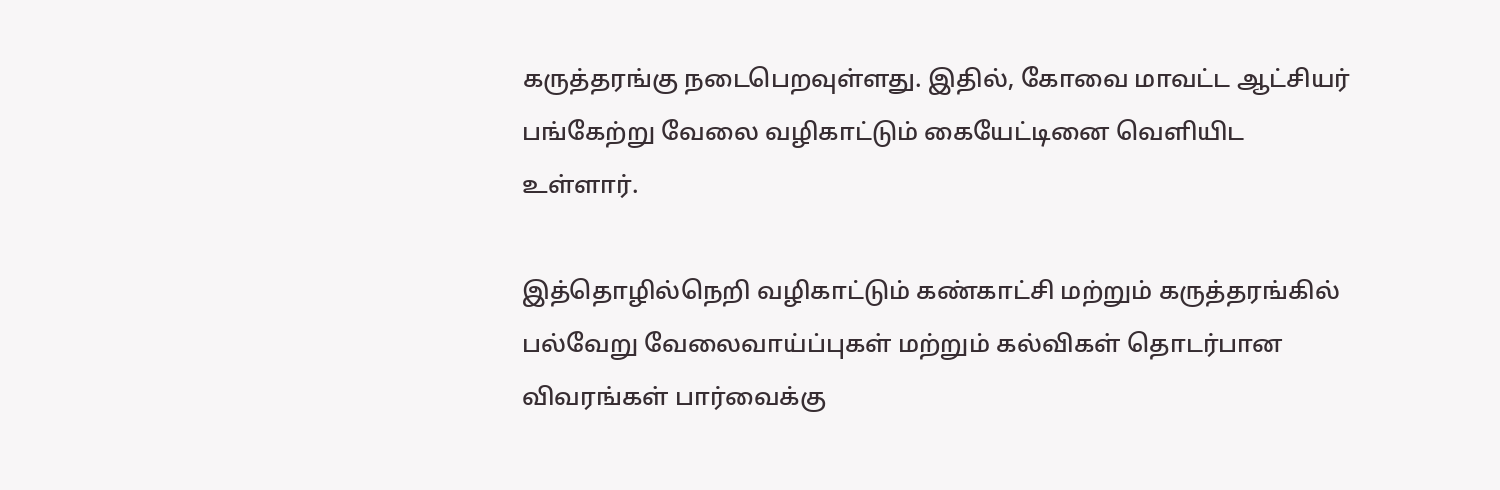கருத்தரங்கு நடைபெறவுள்ளது. இதில், கோவை மாவட்ட ஆட்சியர் பங்கேற்று வேலை வழிகாட்டும் கையேட்டினை வெளியிட உள்ளார்.

இத்தொழில்நெறி வழிகாட்டும் கண்காட்சி மற்றும் கருத்தரங்கில் பல்வேறு வேலைவாய்ப்புகள் மற்றும் கல்விகள் தொடர்பான விவரங்கள் பார்வைக்கு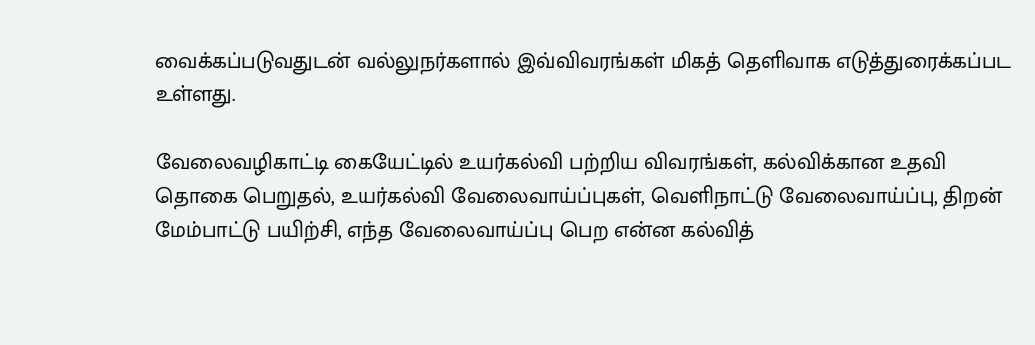வைக்கப்படுவதுடன் வல்லுநர்களால் இவ்விவரங்கள் மிகத் தெளிவாக எடுத்துரைக்கப்பட உள்ளது.

வேலைவழிகாட்டி கையேட்டில் உயர்கல்வி பற்றிய விவரங்கள், கல்விக்கான உதவி தொகை பெறுதல், உயர்கல்வி வேலைவாய்ப்புகள், வெளிநாட்டு வேலைவாய்ப்பு, திறன் மேம்பாட்டு பயிற்சி, எந்த வேலைவாய்ப்பு பெற என்ன கல்வித்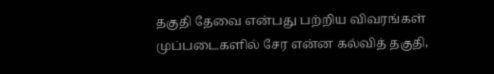தகுதி தேவை என்பது பற்றிய விவரங்கள் முப்படைகளில் சேர என்ன கல்வித் தகுதி,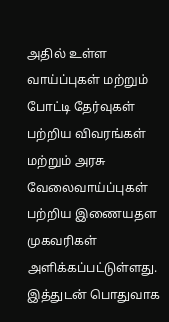அதில் உள்ள வாய்ப்புகள் மற்றும் போட்டி தேர்வுகள் பற்றிய விவரங்கள் மற்றும் அரசு வேலைவாய்ப்புகள் பற்றிய இணையதள முகவரிகள் அளிக்கப்பட்டுள்ளது. இத்துடன் பொதுவாக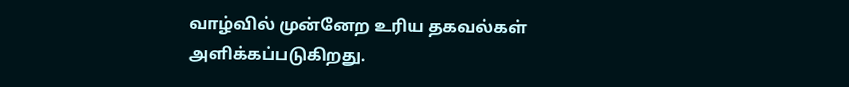வாழ்வில் முன்னேற உரிய தகவல்கள் அளிக்கப்படுகிறது.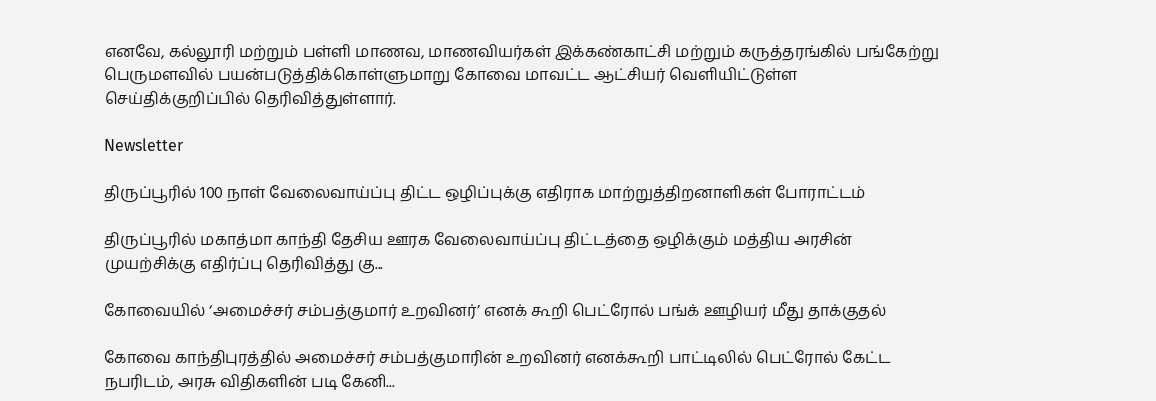எனவே, கல்லூரி மற்றும் பள்ளி மாணவ, மாணவியர்கள் இக்கண்காட்சி மற்றும் கருத்தரங்கில் பங்கேற்று பெருமளவில் பயன்படுத்திக்கொள்ளுமாறு கோவை மாவட்ட ஆட்சியர் வெளியிட்டுள்ள செய்திக்குறிப்பில் தெரிவித்துள்ளார்.

Newsletter

திருப்பூரில் 100 நாள் வேலைவாய்ப்பு திட்ட ஒழிப்புக்கு எதிராக மாற்றுத்திறனாளிகள் போராட்டம்

திருப்பூரில் மகாத்மா காந்தி தேசிய ஊரக வேலைவாய்ப்பு திட்டத்தை ஒழிக்கும் மத்திய அரசின் முயற்சிக்கு எதிர்ப்பு தெரிவித்து கு...

கோவையில் ‘அமைச்சர் சம்பத்குமார் உறவினர்’ எனக் கூறி பெட்ரோல் பங்க் ஊழியர் மீது தாக்குதல்

கோவை காந்திபுரத்தில் அமைச்சர் சம்பத்குமாரின் உறவினர் எனக்கூறி பாட்டிலில் பெட்ரோல் கேட்ட நபரிடம், அரசு விதிகளின் படி கேனி...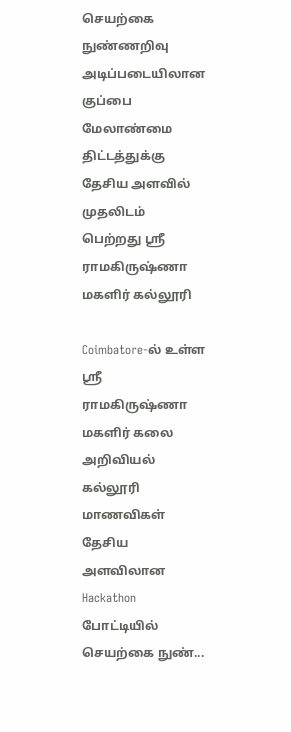செயற்கை நுண்ணறிவு அடிப்படையிலான குப்பை மேலாண்மை திட்டத்துக்கு தேசிய அளவில் முதலிடம் பெற்றது ஶ்ரீ ராமகிருஷ்ணா மகளிர் கல்லூரி

Coimbatore-ல் உள்ள ஶ்ரீ ராமகிருஷ்ணா மகளிர் கலை அறிவியல் கல்லூரி மாணவிகள் தேசிய அளவிலான Hackathon போட்டியில் செயற்கை நுண்...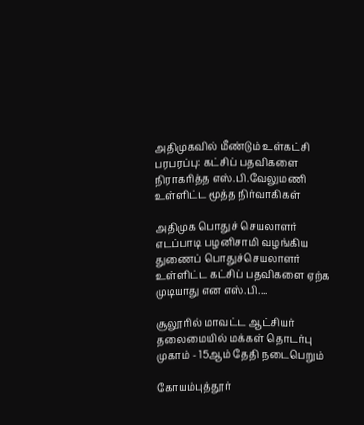அதிமுகவில் மீண்டும் உள்கட்சி பரபரப்பு: கட்சிப் பதவிகளை நிராகரித்த எஸ்.பி.வேலுமணி உள்ளிட்ட மூத்த நிர்வாகிகள்

அதிமுக பொதுச் செயலாளர் எடப்பாடி பழனிசாமி வழங்கிய துணைப் பொதுச்செயலாளர் உள்ளிட்ட கட்சிப் பதவிகளை ஏற்க முடியாது என எஸ்.பி....

சூலூரில் மாவட்ட ஆட்சியர் தலைமையில் மக்கள் தொடர்பு முகாம் - 15ஆம் தேதி நடைபெறும்

கோயம்புத்தூர்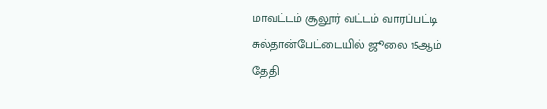மாவட்டம் சூலூர் வட்டம் வாரப்பட்டி சுல்தான்பேட்டையில் ஜூலை 15ஆம் தேதி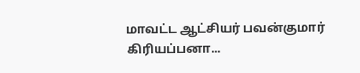மாவட்ட ஆட்சியர் பவன்குமார் கிரியப்பனா...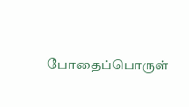போதைப்பொருள்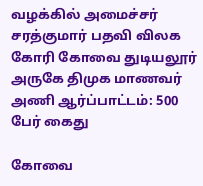வழக்கில் அமைச்சர் சரத்குமார் பதவி விலக கோரி கோவை துடியலூர் அருகே திமுக மாணவர் அணி ஆர்ப்பாட்டம்: 500 பேர் கைது

கோவை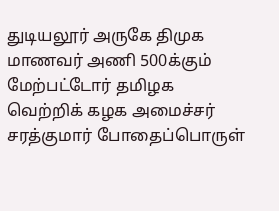துடியலூர் அருகே திமுக மாணவர் அணி 500க்கும் மேற்பட்டோர் தமிழக வெற்றிக் கழக அமைச்சர் சரத்குமார் போதைப்பொருள்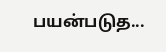பயன்படுத...